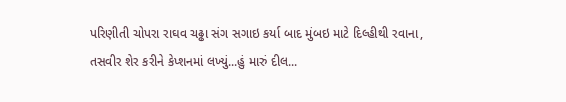પરિણીતી ચોપરા રાઘવ ચઢ્ઢા સંગ સગાઇ કર્યા બાદ મુંબઇ માટે દિલ્હીથી રવાના, તસવીર શેર કરીને કેપ્શનમાં લખ્યું...હું મારું દીલ...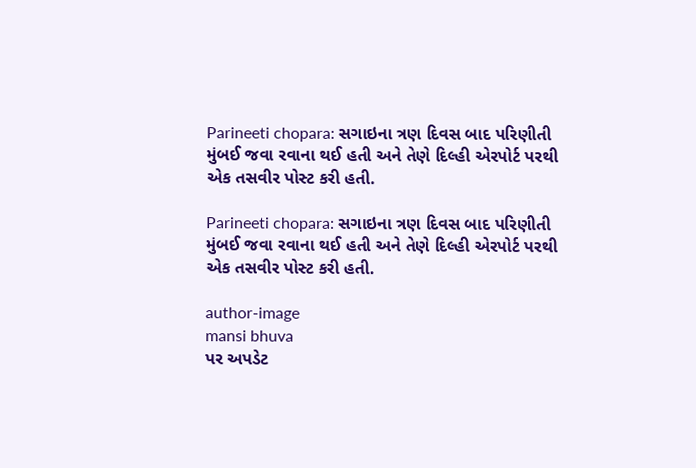Parineeti chopara: સગાઇના ત્રણ દિવસ બાદ પરિણીતી મુંબઈ જવા રવાના થઈ હતી અને તેણે દિલ્હી એરપોર્ટ પરથી એક તસવીર પોસ્ટ કરી હતી.

Parineeti chopara: સગાઇના ત્રણ દિવસ બાદ પરિણીતી મુંબઈ જવા રવાના થઈ હતી અને તેણે દિલ્હી એરપોર્ટ પરથી એક તસવીર પોસ્ટ કરી હતી.

author-image
mansi bhuva
પર અપડેટ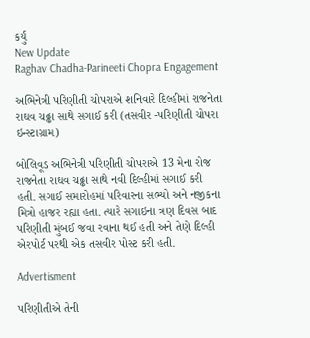કર્યું
New Update
Raghav Chadha-Parineeti Chopra Engagement

અભિનેત્રી પરિણીતી ચોપરાએ શનિવારે દિલ્હીમાં રાજનેતા રાઘવ ચઢ્ઢા સાથે સગાઈ કરી (તસવીર -પરિણીતી ચોપરા ઇન્સ્ટાગ્રામ)

બોલિવૂડ અભિનેત્રી પરિણીતી ચોપરાએ 13 મેના રોજ રાજનેતા રાઘવ ચઢ્ઢા સાથે નવી દિલ્હીમાં સગાઈ કરી હતી. સગાઈ સમારોહમાં પરિવારના સભ્યો અને નજીકના મિત્રો હાજર રહ્યા હતા. ત્યારે સગાઇના ત્રણ દિવસ બાદ પરિણીતી મુંબઈ જવા રવાના થઈ હતી અને તેણે દિલ્હી એરપોર્ટ પરથી એક તસવીર પોસ્ટ કરી હતી.

Advertisment

પરિણીતીએ તેની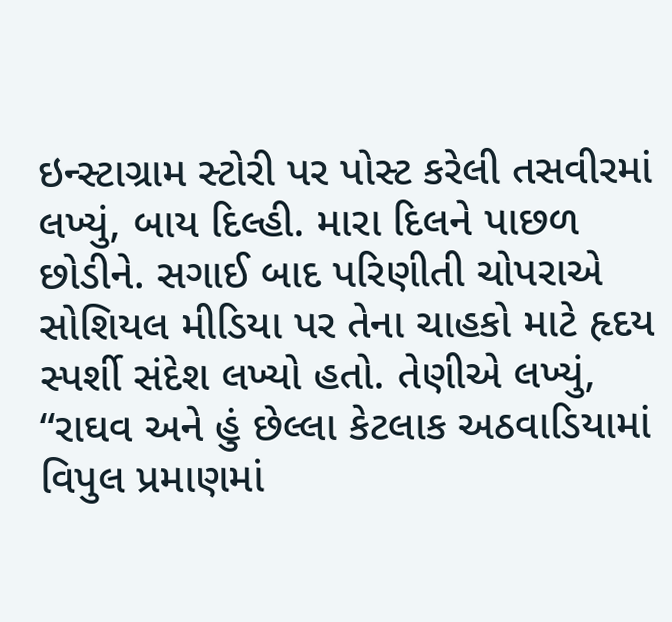ઇન્સ્ટાગ્રામ સ્ટોરી પર પોસ્ટ કરેલી તસવીરમાં લખ્યું, બાય દિલ્હી. મારા દિલને પાછળ છોડીને. સગાઈ બાદ પરિણીતી ચોપરાએ સોશિયલ મીડિયા પર તેના ચાહકો માટે હૃદય સ્પર્શી સંદેશ લખ્યો હતો. તેણીએ લખ્યું, “રાઘવ અને હું છેલ્લા કેટલાક અઠવાડિયામાં વિપુલ પ્રમાણમાં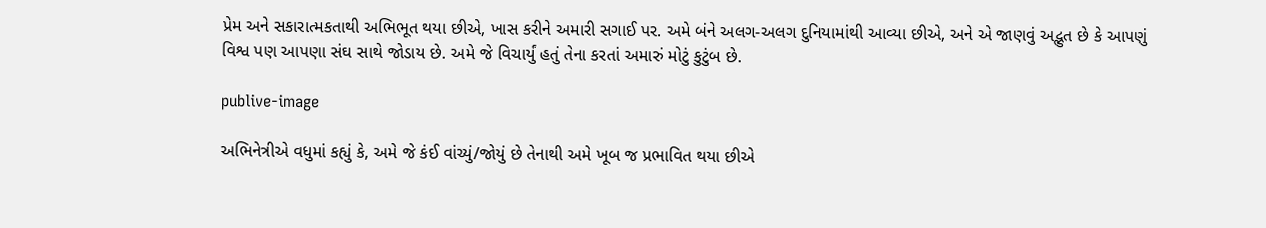પ્રેમ અને સકારાત્મકતાથી અભિભૂત થયા છીએ, ખાસ કરીને અમારી સગાઈ પર. અમે બંને અલગ-અલગ દુનિયામાંથી આવ્યા છીએ, અને એ જાણવું અદ્ભુત છે કે આપણું વિશ્વ પણ આપણા સંઘ સાથે જોડાય છે. અમે જે વિચાર્યું હતું તેના કરતાં અમારું મોટું કુટુંબ છે.

publive-image

અભિનેત્રીએ વધુમાં કહ્યું કે, અમે જે કંઈ વાંચ્યું/જોયું છે તેનાથી અમે ખૂબ જ પ્રભાવિત થયા છીએ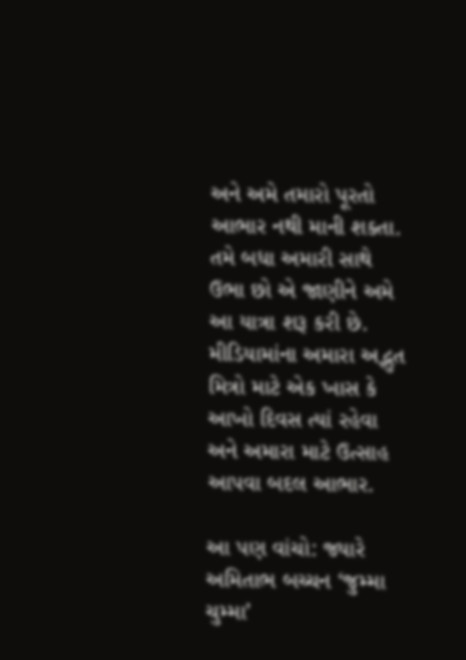અને અમે તમારો પૂરતો આભાર નથી માની શક્તા. તમે બધા અમારી સાથે ઉભા છો એ જાણીને અમે આ યાત્રા શરૂ કરી છે. મીડિયામાંના અમારા અદ્ભુત મિત્રો માટે એક ખાસ કે આખો દિવસ ત્યાં રહેવા અને અમારા માટે ઉત્સાહ આપવા બદલ આભાર.

આ પણ વાંચો: જ્યારે અમિતાભ બચ્ચન ‘જુમ્મા ચુમ્મા’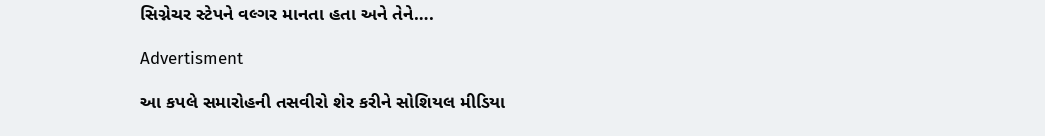સિગ્નેચર સ્ટેપને વલ્ગર માનતા હતા અને તેને….

Advertisment

આ કપલે સમારોહની તસવીરો શેર કરીને સોશિયલ મીડિયા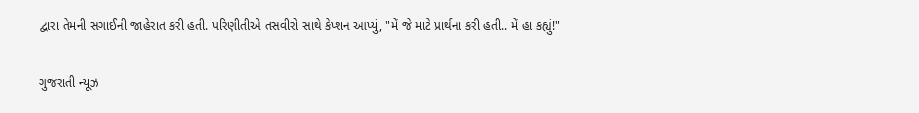દ્વારા તેમની સગાઈની જાહેરાત કરી હતી. પરિણીતીએ તસવીરો સાથે કેપ્શન આપ્યું, "મેં જે માટે પ્રાર્થના કરી હતી.. મેં હા કહ્યું!"

ગુજરાતી ન્યૂઝ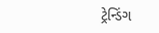ટ્રેન્ડિંગ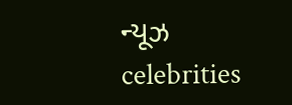ન્યૂઝ celebrities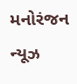મનોરંજન ન્યૂઝ